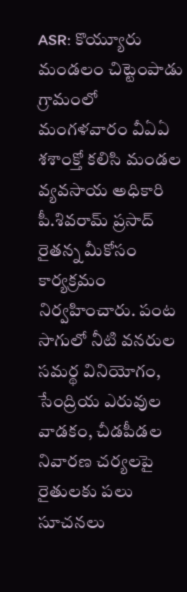ASR: కొయ్యూరు మండలం చిట్టెంపాడు గ్రామంలో మంగళవారం వీఏఏ శశాంక్తో కలిసి మండల వ్యవసాయ అధికారి పీ.శివరామ్ ప్రసాద్ రైతన్న మీకోసం కార్యక్రమం నిర్వహించారు. పంట సాగులో నీటి వనరుల సమర్థ వినియోగం, సేంద్రియ ఎరువుల వాడకం, చీడపీడల నివారణ చర్యలపై రైతులకు పలు సూచనలు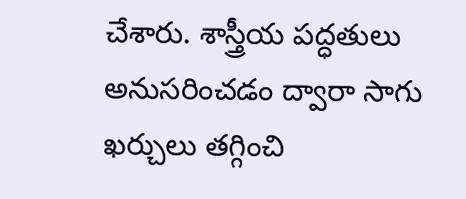చేశారు. శాస్త్రీయ పద్ధతులు అనుసరించడం ద్వారా సాగు ఖర్చులు తగ్గించి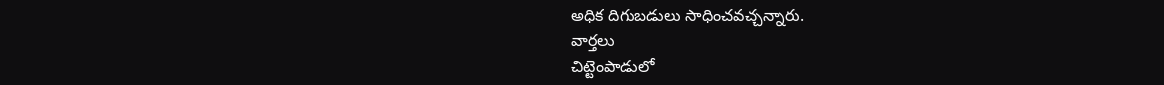అధిక దిగుబడులు సాధించవచ్చన్నారు.
వార్తలు
చిట్టెంపాడులో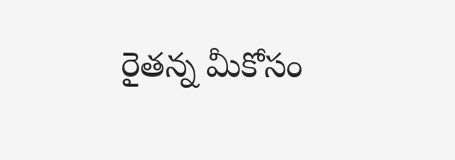రైతన్న మీకోసం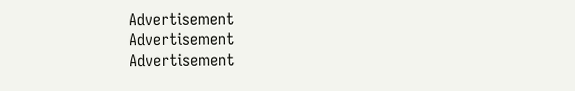Advertisement
Advertisement
Advertisement